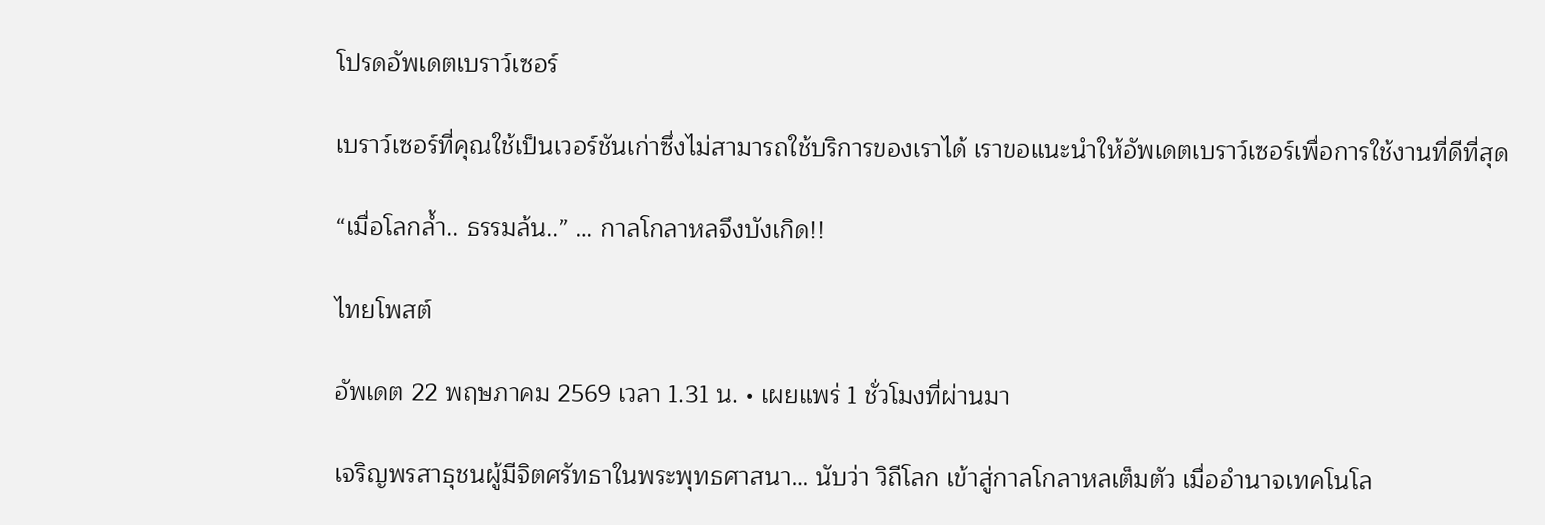โปรดอัพเดตเบราว์เซอร์

เบราว์เซอร์ที่คุณใช้เป็นเวอร์ชันเก่าซึ่งไม่สามารถใช้บริการของเราได้ เราขอแนะนำให้อัพเดตเบราว์เซอร์เพื่อการใช้งานที่ดีที่สุด

“เมื่อโลกล้ำ.. ธรรมล้น..” … กาลโกลาหลจึงบังเกิด!!

ไทยโพสต์

อัพเดต 22 พฤษภาคม 2569 เวลา 1.31 น. • เผยแพร่ 1 ชั่วโมงที่ผ่านมา

เจริญพรสาธุชนผู้มีจิตศรัทธาในพระพุทธศาสนา… นับว่า วิถีโลก เข้าสู่กาลโกลาหลเต็มตัว เมื่ออำนาจเทคโนโล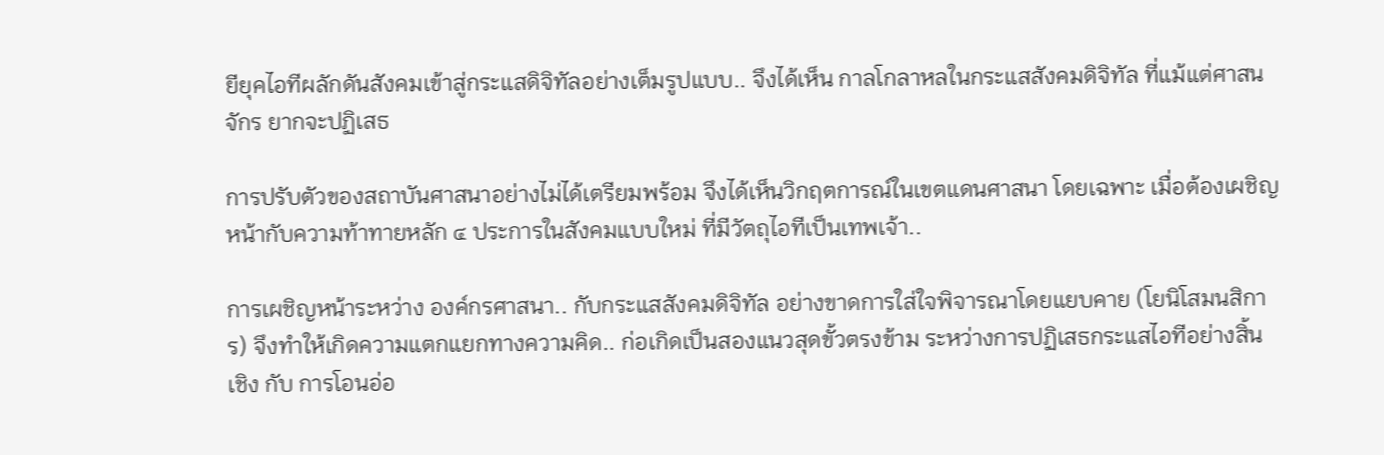ยียุคไอทีผลักดันสังคมเข้าสู่กระแสดิจิทัลอย่างเต็มรูปแบบ.. จึงได้เห็น กาลโกลาหลในกระแสสังคมดิจิทัล ที่แม้แต่ศาสนจักร ยากจะปฏิเสธ

การปรับตัวของสถาบันศาสนาอย่างไม่ได้เตรียมพร้อม จึงได้เห็นวิกฤตการณ์ในเขตแดนศาสนา โดยเฉพาะ เมื่อต้องเผชิญหน้ากับความท้าทายหลัก ๔ ประการในสังคมแบบใหม่ ที่มีวัตถุไอทีเป็นเทพเจ้า..

การเผชิญหน้าระหว่าง องค์กรศาสนา.. กับกระแสสังคมดิจิทัล อย่างขาดการใส่ใจพิจารณาโดยแยบคาย (โยนิโสมนสิการ) จึงทำให้เกิดความแตกแยกทางความคิด.. ก่อเกิดเป็นสองแนวสุดขั้วตรงข้าม ระหว่างการปฏิเสธกระแสไอทีอย่างสิ้นเชิง กับ การโอนอ่อ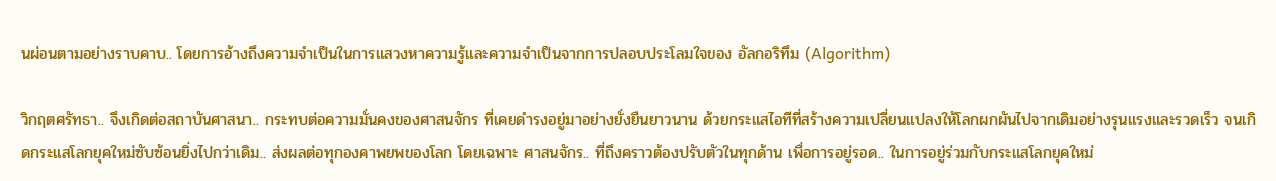นผ่อนตามอย่างราบคาบ.. โดยการอ้างถึงความจำเป็นในการแสวงหาความรู้และความจำเป็นจากการปลอบประโลมใจของ อัลกอริทึม (Algorithm)

วิกฤตศรัทธา.. จึงเกิดต่อสถาบันศาสนา.. กระทบต่อความมั่นคงของศาสนจักร ที่เคยดำรงอยู่มาอย่างยั่งยืนยาวนาน ด้วยกระแสไอทีที่สร้างความเปลี่ยนแปลงให้โลกผกผันไปจากเดิมอย่างรุนแรงและรวดเร็ว จนเกิดกระแสโลกยุคใหม่ซับซ้อนยิ่งไปกว่าเดิม.. ส่งผลต่อทุกองคาพยพของโลก โดยเฉพาะ ศาสนจักร.. ที่ถึงคราวต้องปรับตัวในทุกด้าน เพื่อการอยู่รอด.. ในการอยู่ร่วมกับกระแสโลกยุคใหม่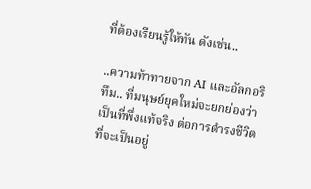ที่ต้องเรียนรู้ให้ทัน ดังเช่น..

..ความท้าทายจาก AI และอัลกอริทึม.. ที่มนุษย์ยุคใหม่จะยกย่องว่าเป็นที่พึ่งแท้จริง ต่อการดำรงชีวิตที่จะเป็นอยู่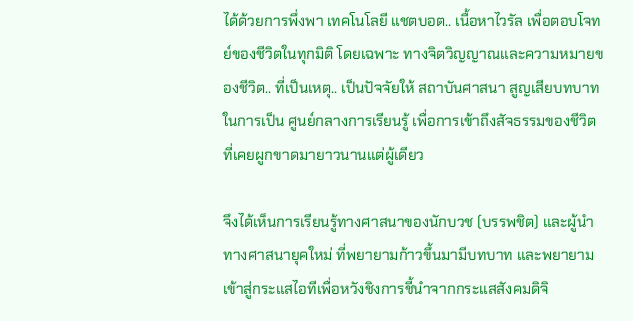ได้ด้วยการพึ่งพา เทคโนโลยี แชตบอต.. เนื้อหาไวรัล เพื่อตอบโจทย์ของชีวิตในทุกมิติ โดยเฉพาะ ทางจิตวิญญาณและความหมายของชีวิต.. ที่เป็นเหตุ.. เป็นปัจจัยให้ สถาบันศาสนา สูญเสียบทบาทในการเป็น ศูนย์กลางการเรียนรู้ เพื่อการเข้าถึงสัจธรรมของชีวิต ที่เคยผูกขาดมายาวนานแต่ผู้เดียว

จึงได้เห็นการเรียนรู้ทางศาสนาของนักบวช (บรรพชิต) และผู้นำทางศาสนายุคใหม่ ที่พยายามก้าวขึ้นมามีบทบาท และพยายามเข้าสู่กระแสไอทีเพื่อหวังชิงการชี้นำจากกระแสสังคมดิจิ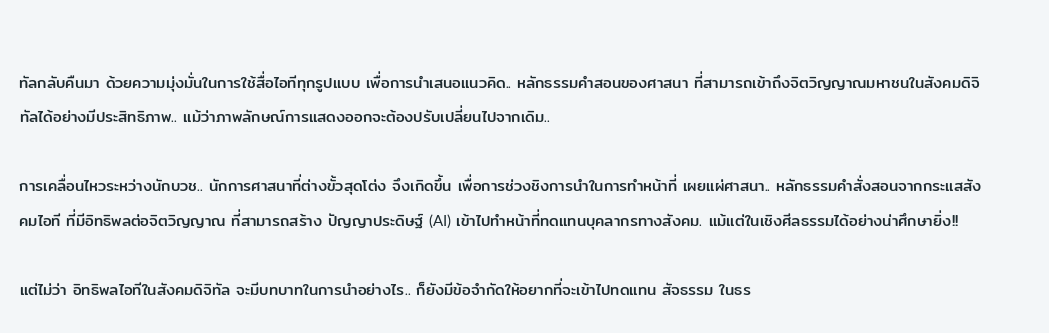ทัลกลับคืนมา ด้วยความมุ่งมั่นในการใช้สื่อไอทีทุกรูปแบบ เพื่อการนำเสนอแนวคิด.. หลักธรรมคำสอนของศาสนา ที่สามารถเข้าถึงจิตวิญญาณมหาชนในสังคมดิจิทัลได้อย่างมีประสิทธิภาพ.. แม้ว่าภาพลักษณ์การแสดงออกจะต้องปรับเปลี่ยนไปจากเดิม..

การเคลื่อนไหวระหว่างนักบวช.. นักการศาสนาที่ต่างขั้วสุดโต่ง จึงเกิดขึ้น เพื่อการช่วงชิงการนำในการทำหน้าที่ เผยแผ่ศาสนา.. หลักธรรมคำสั่งสอนจากกระแสสังคมไอที ที่มีอิทธิพลต่อจิตวิญญาณ ที่สามารถสร้าง ปัญญาประดิษฐ์ (AI) เข้าไปทำหน้าที่ทดแทนบุคลากรทางสังคม. แม้แต่ในเชิงศีลธรรมได้อย่างน่าศึกษายิ่ง!!

แต่ไม่ว่า อิทธิพลไอทีในสังคมดิจิทัล จะมีบทบาทในการนำอย่างไร.. ก็ยังมีข้อจำกัดให้อยากที่จะเข้าไปทดแทน สัจธรรม ในธร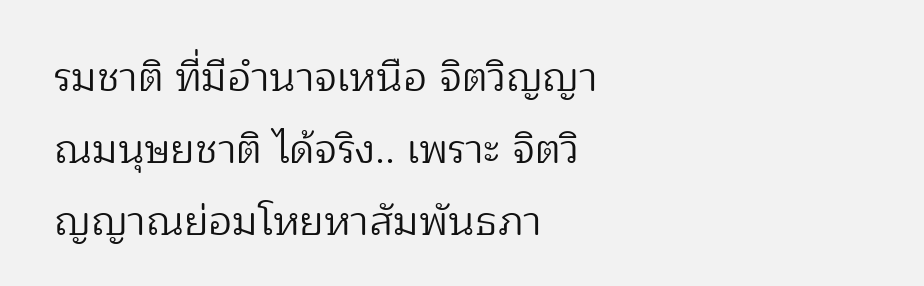รมชาติ ที่มีอำนาจเหนือ จิตวิญญาณมนุษยชาติ ได้จริง.. เพราะ จิตวิญญาณย่อมโหยหาสัมพันธภา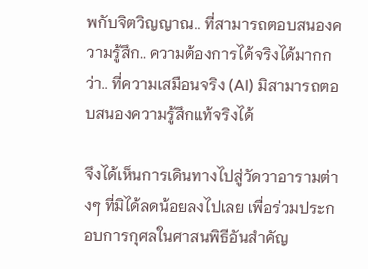พกับจิตวิญญาณ.. ที่สามารถตอบสนองความรู้สึก.. ความต้องการได้จริงได้มากกว่า.. ที่ความเสมือนจริง (AI) มิสามารถตอบสนองความรู้สึกแท้จริงได้

จึงได้เห็นการเดินทางไปสู่วัดวาอารามต่างๆ ที่มิได้ลดน้อยลงไปเลย เพื่อร่วมประกอบการกุศลในศาสนพิธีอันสำคัญ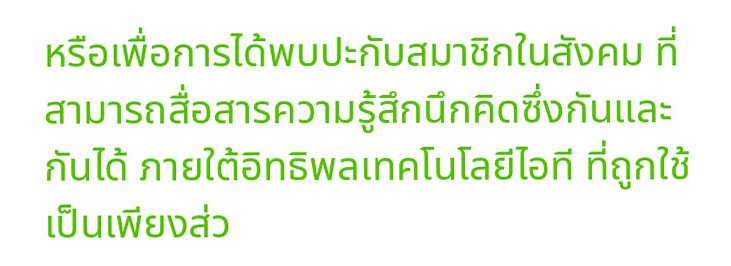หรือเพื่อการได้พบปะกับสมาชิกในสังคม ที่สามารถสื่อสารความรู้สึกนึกคิดซึ่งกันและกันได้ ภายใต้อิทธิพลเทคโนโลยีไอที ที่ถูกใช้เป็นเพียงส่ว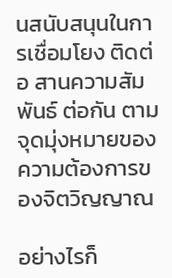นสนับสนุนในการเชื่อมโยง ติดต่อ สานความสัมพันธ์ ต่อกัน ตามจุดมุ่งหมายของความต้องการของจิตวิญญาณ

อย่างไรก็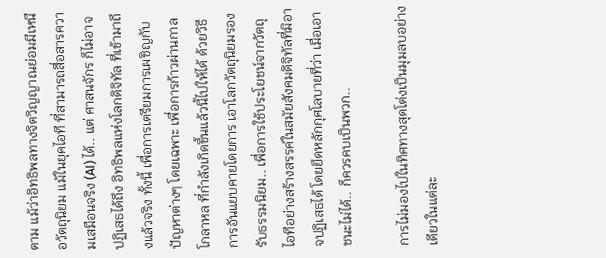ตาม แม้ว่าอิทธิพลทางจิตวิญญาณย่อมมีเหนือวัตถุนิยม แม้ในยุคไอที ที่สามารถสื่อสารความเสมือนจริง (AI) ได้.. แต่ ศาสนจักร ก็ไม่อาจปฏิเสธได้ถึง อิทธิพลแห่งโลกดิจิทัล ที่เข้ามาถึงแล้วจริง ทั้งนี้ เพื่อการเตรียมการเผชิญกับปัญหาต่างๆ โดยเฉพาะ เพื่อการก้าวผ่านกาลโกลาหล ที่กำลังเกิดขึ้นแล้วนี้ไปให้ได้ ด้วยวิธีการอันแยบคายโดยการ เอาโลกวัตถุนิยมรองรับธรรมนิยม.. เพื่อการใช้ประโยชน์จากวัตถุไอทีอย่างสร้างสรรค์ในสมัยสังคมดิจิทัลที่มิอาจปฏิเสธได้ โดยยึดหลักกุศโลบายที่ว่า เมื่อเอาชนะไม่ได้.. ก็ควรคบเป็นพวก..

การไม่มองไปในทิศทางสุดโต่งเป็นมุมลบอย่างเดียวในแต่ละ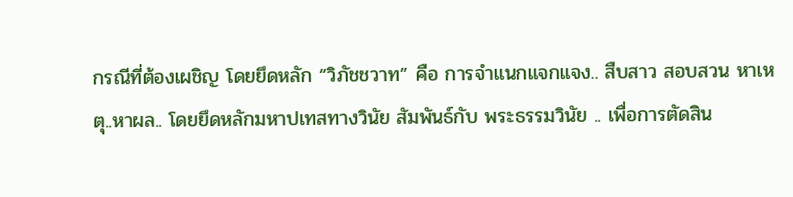กรณีที่ต้องเผชิญ โดยยึดหลัก “วิภัชชวาท” คือ การจำแนกแจกแจง.. สืบสาว สอบสวน หาเหตุ..หาผล.. โดยยึดหลักมหาปเทสทางวินัย สัมพันธ์กับ พระธรรมวินัย .. เพื่อการตัดสิน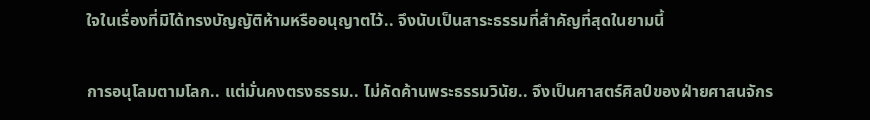ใจในเรื่องที่มิได้ทรงบัญญัติห้ามหรืออนุญาตไว้.. จึงนับเป็นสาระธรรมที่สำคัญที่สุดในยามนี้

การอนุโลมตามโลก.. แต่มั่นคงตรงธรรม.. ไม่คัดค้านพระธรรมวินัย.. จึงเป็นศาสตร์ศิลป์ของฝ่ายศาสนจักร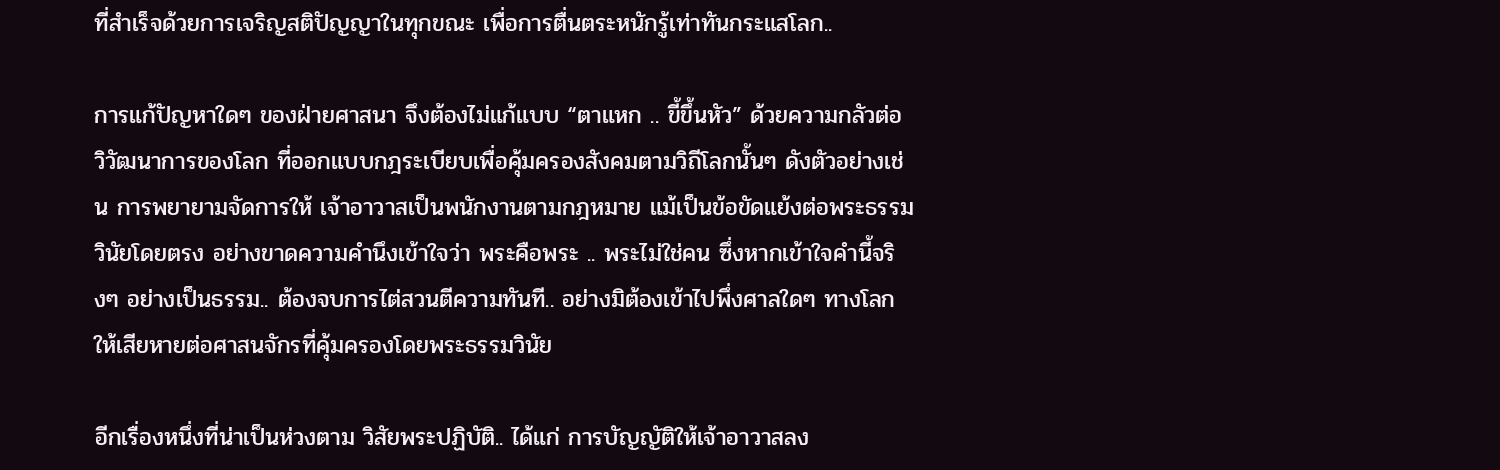ที่สำเร็จด้วยการเจริญสติปัญญาในทุกขณะ เพื่อการตื่นตระหนักรู้เท่าทันกระแสโลก..

การแก้ปัญหาใดๆ ของฝ่ายศาสนา จึงต้องไม่แก้แบบ “ตาแหก .. ขี้ขึ้นหัว” ด้วยความกลัวต่อ วิวัฒนาการของโลก ที่ออกแบบกฎระเบียบเพื่อคุ้มครองสังคมตามวิถีโลกนั้นๆ ดังตัวอย่างเช่น การพยายามจัดการให้ เจ้าอาวาสเป็นพนักงานตามกฎหมาย แม้เป็นข้อขัดแย้งต่อพระธรรมวินัยโดยตรง อย่างขาดความคำนึงเข้าใจว่า พระคือพระ .. พระไม่ใช่คน ซึ่งหากเข้าใจคำนี้จริงๆ อย่างเป็นธรรม.. ต้องจบการไต่สวนตีความทันที.. อย่างมิต้องเข้าไปพึ่งศาลใดๆ ทางโลกให้เสียหายต่อศาสนจักรที่คุ้มครองโดยพระธรรมวินัย

อีกเรื่องหนึ่งที่น่าเป็นห่วงตาม วิสัยพระปฏิบัติ.. ได้แก่ การบัญญัติให้เจ้าอาวาสลง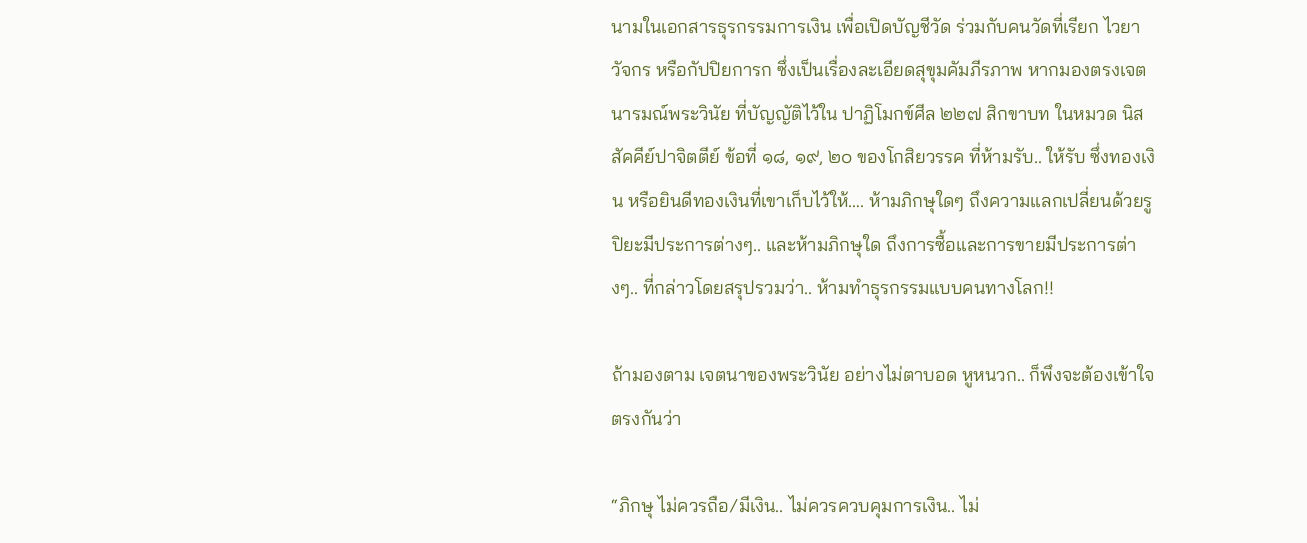นามในเอกสารธุรกรรมการเงิน เพื่อเปิดบัญชีวัด ร่วมกับคนวัดที่เรียก ไวยาวัจกร หรือกัปปิยการก ซึ่งเป็นเรื่องละเอียดสุขุมคัมภีรภาพ หากมองตรงเจตนารมณ์พระวินัย ที่บัญญัติไว้ใน ปาฏิโมกข์ศีล ๒๒๗ สิกขาบท ในหมวด นิสสัคคีย์ปาจิตตีย์ ข้อที่ ๑๘, ๑๙, ๒๐ ของโกสิยวรรค ที่ห้ามรับ.. ให้รับ ซึ่งทองเงิน หรือยินดีทองเงินที่เขาเก็บไว้ให้…. ห้ามภิกษุใดๆ ถึงความแลกเปลี่ยนด้วยรูปิยะมีประการต่างๆ.. และห้ามภิกษุใด ถึงการซื้อและการขายมีประการต่างๆ.. ที่กล่าวโดยสรุปรวมว่า.. ห้ามทำธุรกรรมแบบคนทางโลก!!

ถ้ามองตาม เจตนาของพระวินัย อย่างไม่ตาบอด หูหนวก.. ก็พึงจะต้องเข้าใจตรงกันว่า

“ภิกษุ ไม่ควรถือ/มีเงิน.. ไม่ควรควบคุมการเงิน.. ไม่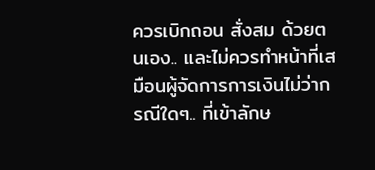ควรเบิกถอน สั่งสม ด้วยตนเอง.. และไม่ควรทำหน้าที่เสมือนผู้จัดการการเงินไม่ว่ากรณีใดๆ.. ที่เข้าลักษ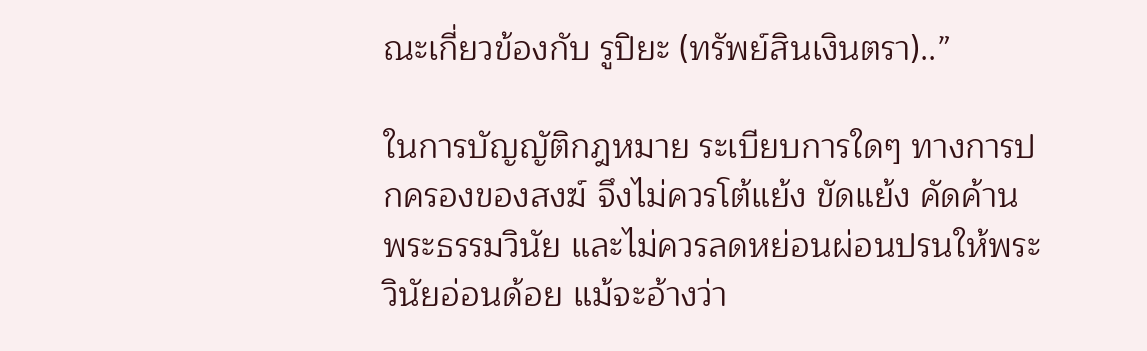ณะเกี่ยวข้องกับ รูปิยะ (ทรัพย์สินเงินตรา)..”

ในการบัญญัติกฎหมาย ระเบียบการใดๆ ทางการปกครองของสงฆ์ จึงไม่ควรโต้แย้ง ขัดแย้ง คัดค้าน พระธรรมวินัย และไม่ควรลดหย่อนผ่อนปรนให้พระวินัยอ่อนด้อย แม้จะอ้างว่า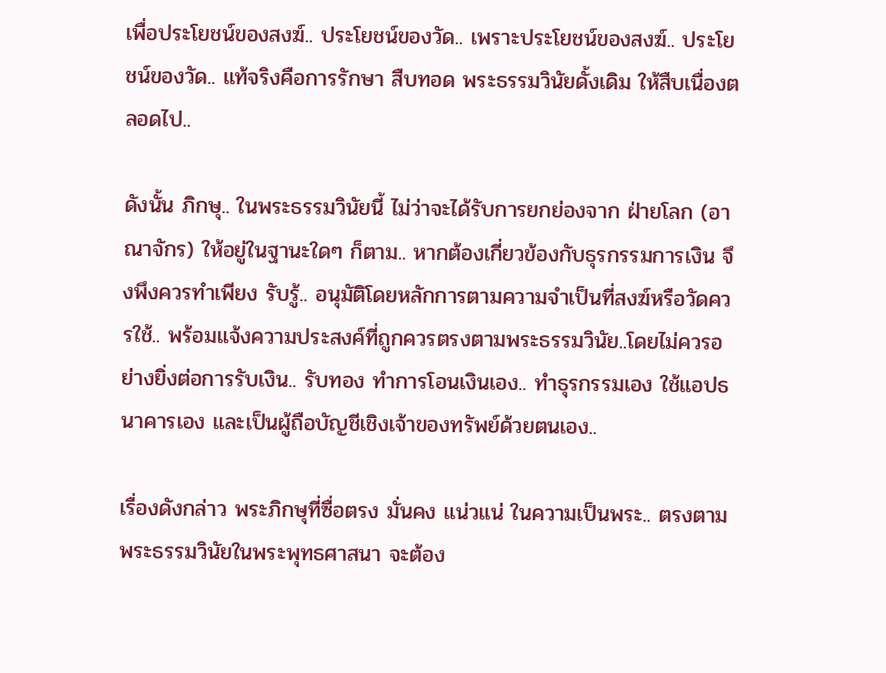เพื่อประโยชน์ของสงฆ์.. ประโยชน์ของวัด.. เพราะประโยชน์ของสงฆ์.. ประโยชน์ของวัด.. แท้จริงคือการรักษา สืบทอด พระธรรมวินัยดั้งเดิม ให้สืบเนื่องตลอดไป..

ดังนั้น ภิกษุ.. ในพระธรรมวินัยนี้ ไม่ว่าจะได้รับการยกย่องจาก ฝ่ายโลก (อาณาจักร) ให้อยู่ในฐานะใดๆ ก็ตาม.. หากต้องเกี่ยวข้องกับธุรกรรมการเงิน จึงพึงควรทำเพียง รับรู้.. อนุมัติโดยหลักการตามความจำเป็นที่สงฆ์หรือวัดควรใช้.. พร้อมแจ้งความประสงค์ที่ถูกควรตรงตามพระธรรมวินัย..โดยไม่ควรอย่างยิ่งต่อการรับเงิน.. รับทอง ทำการโอนเงินเอง.. ทำธุรกรรมเอง ใช้แอปธนาคารเอง และเป็นผู้ถือบัญชีเชิงเจ้าของทรัพย์ด้วยตนเอง..

เรื่องดังกล่าว พระภิกษุที่ซื่อตรง มั่นคง แน่วแน่ ในความเป็นพระ.. ตรงตามพระธรรมวินัยในพระพุทธศาสนา จะต้อง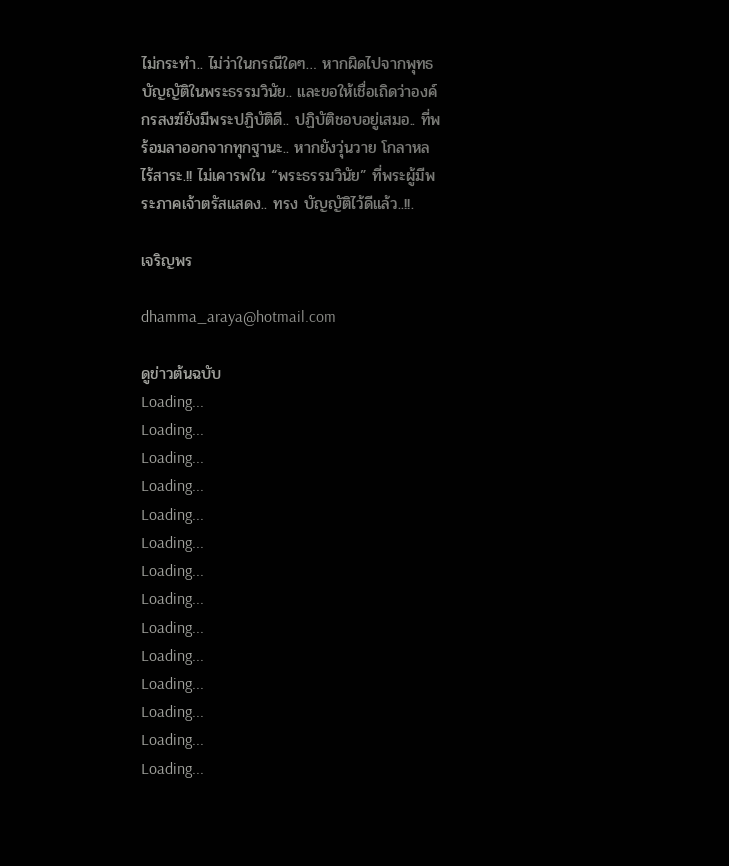ไม่กระทำ.. ไม่ว่าในกรณีใดๆ… หากผิดไปจากพุทธบัญญัติในพระธรรมวินัย.. และขอให้เชื่อเถิดว่าองค์กรสงฆ์ยังมีพระปฏิบัติดี.. ปฏิบัติชอบอยู่เสมอ.. ที่พร้อมลาออกจากทุกฐานะ.. หากยังวุ่นวาย โกลาหล ไร้สาระ.!! ไม่เคารพใน “พระธรรมวินัย” ที่พระผู้มีพระภาคเจ้าตรัสแสดง.. ทรง บัญญัติไว้ดีแล้ว..!!.

เจริญพร

dhamma_araya@hotmail.com

ดูข่าวต้นฉบับ
Loading...
Loading...
Loading...
Loading...
Loading...
Loading...
Loading...
Loading...
Loading...
Loading...
Loading...
Loading...
Loading...
Loading...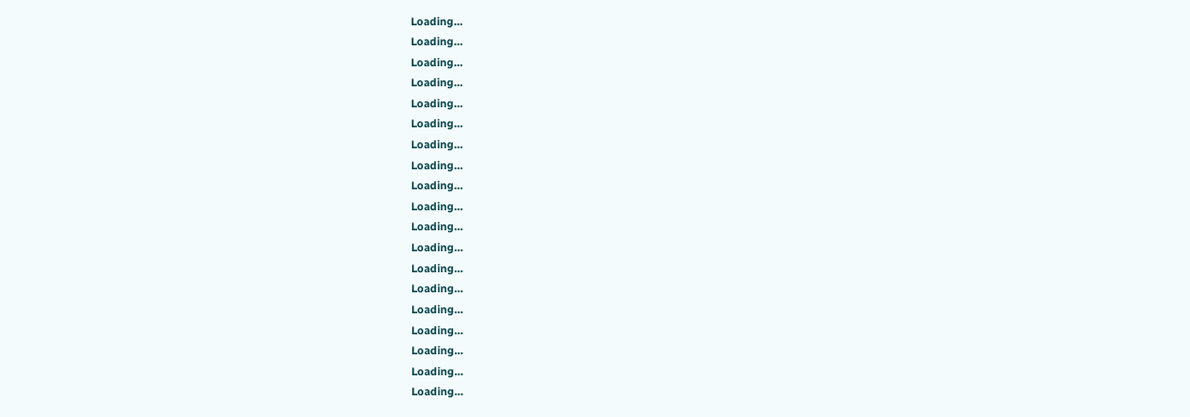Loading...
Loading...
Loading...
Loading...
Loading...
Loading...
Loading...
Loading...
Loading...
Loading...
Loading...
Loading...
Loading...
Loading...
Loading...
Loading...
Loading...
Loading...
Loading...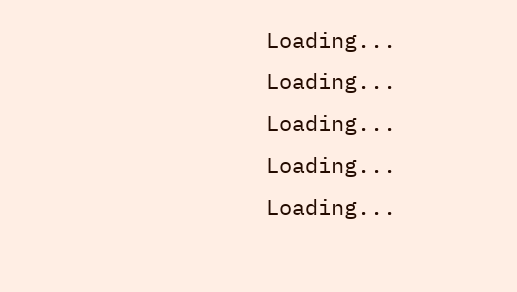Loading...
Loading...
Loading...
Loading...
Loading...